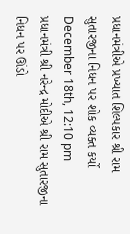પ્રધાનમંત્રીએ પ્રખ્યાત શિલ્પકાર શ્રી રામ સુતારજીના નિધન પર શોક વ્યક્ત કર્યો
December 18th, 12:10 pm
પ્રધાનમંત્રી શ્રી નરેન્દ્ર મોદીએ શ્રી રામ સુતારજીના નિધન પર ઊંડો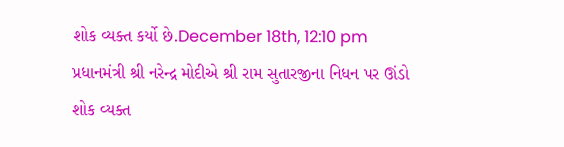શોક વ્યક્ત કર્યો છે.December 18th, 12:10 pm
પ્રધાનમંત્રી શ્રી નરેન્દ્ર મોદીએ શ્રી રામ સુતારજીના નિધન પર ઊંડો શોક વ્યક્ત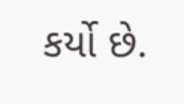કર્યો છે.